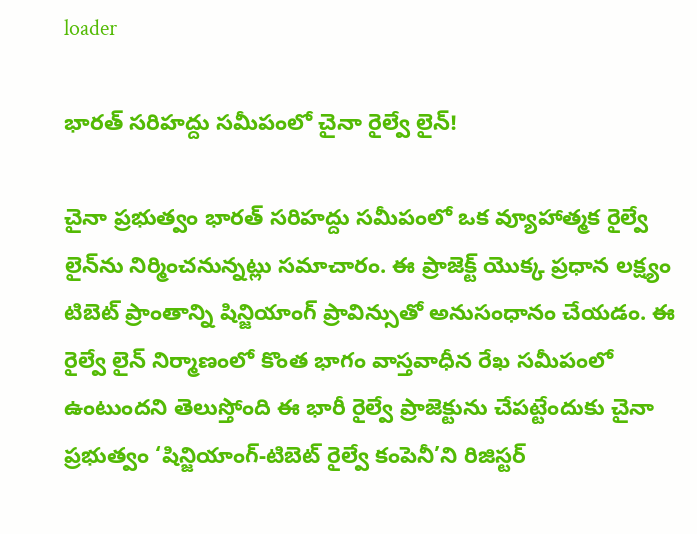loader

భారత్ సరిహద్దు సమీపంలో చైనా రైల్వే లైన్!

చైనా ప్రభుత్వం భారత్ సరిహద్దు సమీపంలో ఒక వ్యూహాత్మక రైల్వే లైన్‌ను నిర్మించనున్నట్లు సమాచారం. ఈ ప్రాజెక్ట్ యొక్క ప్రధాన లక్ష్యం టిబెట్ ప్రాంతాన్ని షిన్జియాంగ్ ప్రావిన్సుతో అనుసంధానం చేయడం. ఈ రైల్వే లైన్ నిర్మాణంలో కొంత భాగం వాస్తవాధీన రేఖ సమీపంలో ఉంటుందని తెలుస్తోంది ఈ భారీ రైల్వే ప్రాజెక్టును చేపట్టేందుకు చైనా ప్రభుత్వం ‘షిన్జియాంగ్-టిబెట్ రైల్వే కంపెనీ’ని రిజిస్టర్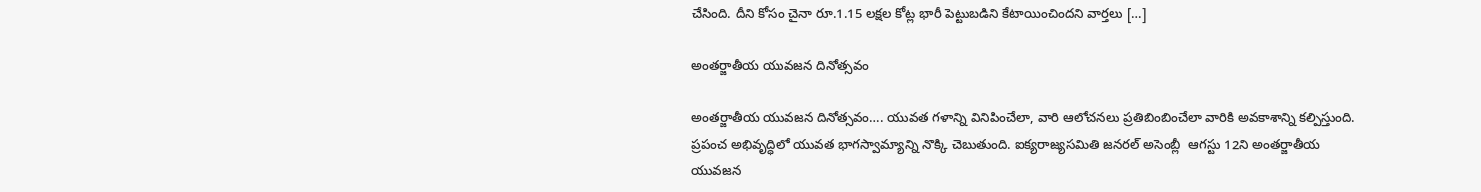చేసింది. దీని కోసం చైనా రూ.1.15 లక్షల కోట్ల భారీ పెట్టుబడిని కేటాయించిందని వార్తలు […]

అంతర్జాతీయ యువజన దినోత్సవం

అంతర్జాతీయ యువజన దినోత్సవం…. యువత గళాన్ని వినిపించేలా, వారి ఆలోచనలు ప్రతిబింబించేలా వారికి అవకాశాన్ని కల్పిస్తుంది. ప్రపంచ అభివృద్ధిలో యువత భాగస్వామ్యాన్ని నొక్కి చెబుతుంది. ఐక్యరాజ్యసమితి జనరల్ అసెంబ్లీ  ఆగస్టు 12ని అంతర్జాతీయ యువజన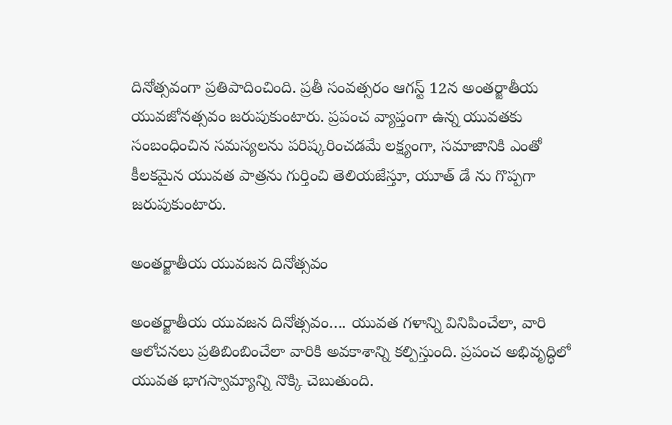దినోత్సవంగా ప్రతిపాదించింది. ప్రతీ సంవత్సరం ఆగస్ట్ 12న అంతర్జాతీయ యువజోనత్సవం జరుపుకుంటారు. ప్రపంచ వ్యాప్తంగా ఉన్న యువతకు సంబంధించిన సమస్యలను పరిష్కరించడమే లక్ష్యంగా, సమాజానికి ఎంతో కీలకమైన యువత పాత్రను గుర్తించి తెలియజేస్తూ, యూత్ డే ను గొప్పగా జరుపుకుంటారు.

అంతర్జాతీయ యువజన దినోత్సవం

అంతర్జాతీయ యువజన దినోత్సవం…. యువత గళాన్ని వినిపించేలా, వారి ఆలోచనలు ప్రతిబింబించేలా వారికి అవకాశాన్ని కల్పిస్తుంది. ప్రపంచ అభివృద్ధిలో యువత భాగస్వామ్యాన్ని నొక్కి చెబుతుంది.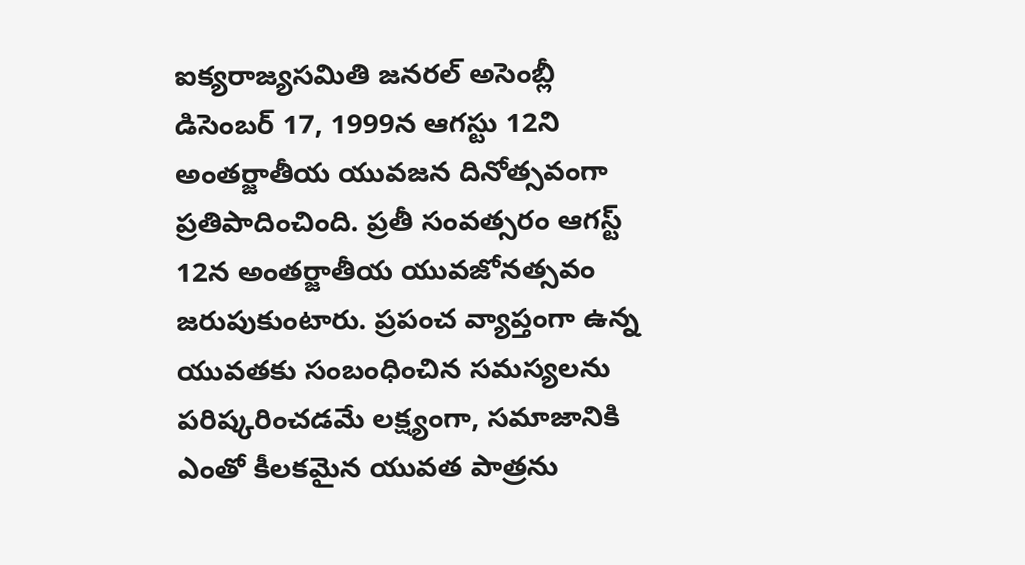ఐక్యరాజ్యసమితి జనరల్ అసెంబ్లీ డిసెంబర్ 17, 1999న ఆగస్టు 12ని అంతర్జాతీయ యువజన దినోత్సవంగా ప్రతిపాదించింది. ప్రతీ సంవత్సరం ఆగస్ట్ 12న అంతర్జాతీయ యువజోనత్సవం జరుపుకుంటారు. ప్రపంచ వ్యాప్తంగా ఉన్న యువతకు సంబంధించిన సమస్యలను పరిష్కరించడమే లక్ష్యంగా, సమాజానికి ఎంతో కీలకమైన యువత పాత్రను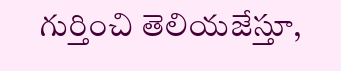గుర్తించి తెలియజేస్తూ,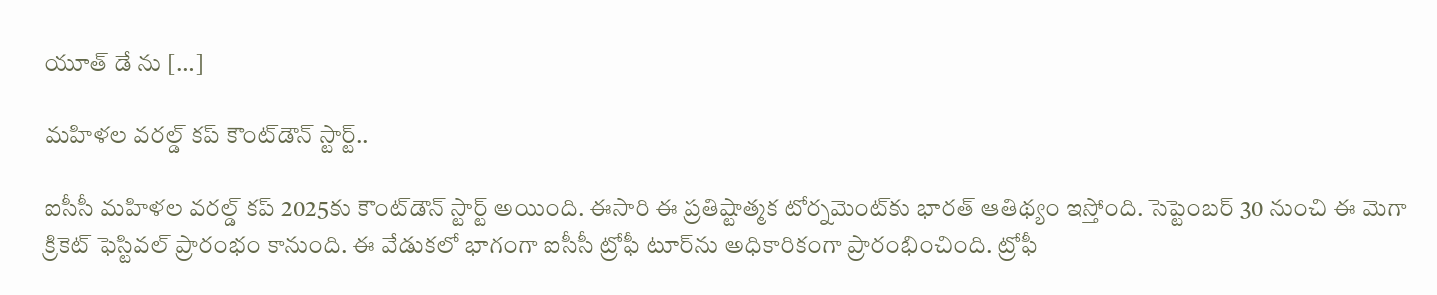యూత్ డే ను […]

మహిళల వరల్డ్ కప్ కౌంట్‌డౌన్ స్టార్ట్..

ఐసీసీ మహిళల వరల్డ్ కప్ 2025కు కౌంట్‌డౌన్ స్టార్ట్ అయింది. ఈసారి ఈ ప్రతిష్టాత్మక టోర్నమెంట్‌కు భార‌త్ ఆతిథ్యం ఇస్తోంది. సెప్టెంబర్ 30 నుంచి ఈ మెగా క్రికెట్ ఫెస్టివల్ ప్రారంభం కానుంది. ఈ వేడుకలో భాగంగా ఐసీసీ ట్రోఫీ టూర్‌ను అధికారికంగా ప్రారంభించింది. ట్రోఫీ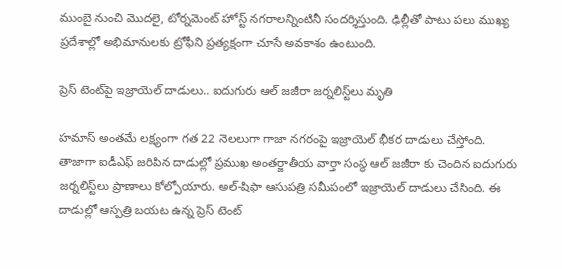ముంబై నుంచి మొదలై, టోర్నమెంట్ హోస్ట్ నగరాలన్నింటినీ సందర్శిస్తుంది. ఢిల్లీతో పాటు పలు ముఖ్య ప్రదేశాల్లో అభిమానులకు ట్రోఫీని ప్రత్యక్షంగా చూసే అవకాశం ఉంటుంది.

ప్రెస్‌ టెంట్‌పై ఇజ్రాయెల్‌ దాడులు.. ఐదుగురు ఆల్‌ జజీరా జర్నలిస్ట్‌లు మృతి

హమాస్‌ అంతమే లక్ష్యంగా గత 22 నెలలుగా గాజా నగరంపై ఇజ్రాయెల్‌ భీకర దాడులు చేస్తోంది. తాజాగా ఐడీఎఫ్‌ జరిపిన దాడుల్లో ప్రముఖ అంతర్జాతీయ వార్తా సంస్థ ఆల్‌ జజీరా కు చెందిన ఐదుగురు జర్నలిస్ట్‌లు ప్రాణాలు కోల్పోయారు. అల్‌-షిఫా ఆసుపత్రి సమీపంలో ఇజ్రాయెల్‌ దాడులు చేసింది. ఈ దాడుల్లో ఆస్పత్రి బయట ఉన్న ప్రెస్‌ టెంట్‌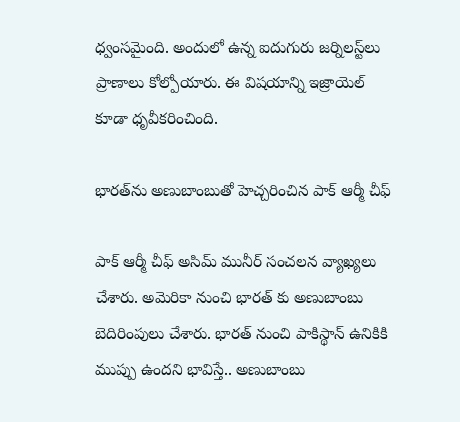ధ్వంసమైంది. అందులో ఉన్న ఐదుగురు జర్నిలస్ట్‌లు ప్రాణాలు కోల్పోయారు. ఈ విషయాన్ని ఇజ్రాయెల్‌ కూడా ధృవీకరించింది.

భారత్‌ను అణుబాంబుతో హెచ్చరించిన పాక్‌ ఆర్మీ చీఫ్

పాక్‌ ఆర్మీ చీఫ్ అసిమ్ మునీర్‌ సంచలన వ్యాఖ్యలు చేశారు. అమెరికా నుంచి భారత్‌ కు అణుబాంబు బెదిరింపులు చేశారు. భారత్‌ నుంచి పాకిస్థాన్‌ ఉనికికి ముప్పు ఉందని భావిస్తే.. అణుబాంబు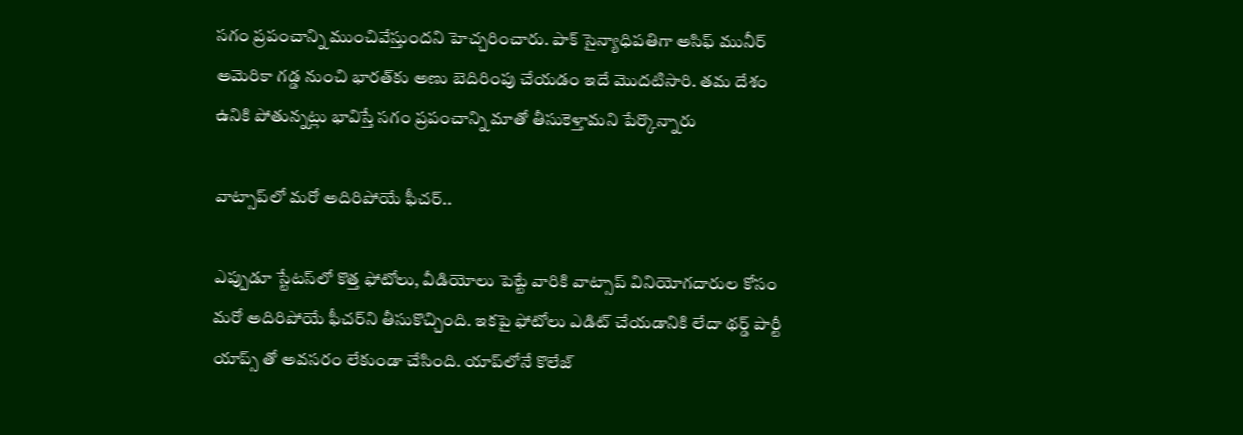సగం ప్రపంచాన్ని ముంచివేస్తుందని హెచ్చరించారు. పాక్‌ సైన్యాధిపతిగా అసిఫ్‌ మునీర్ అమెరికా గడ్డ నుంచి భారత్‌కు అణు బెదిరింపు చేయడం ఇదే మొదటిసారి. తమ దేశం ఉనికి పోతున్నట్లు భావిస్తే సగం ప్రపంచాన్ని మాతో తీసుకెళ్తామని పేర్కొన్నారు

వాట్సాప్‌లో మరో అదిరిపోయే ఫీచర్‌..

ఎప్పుడూ స్టేటస్‌లో కొత్త ఫోటోలు, వీడియోలు పెట్టే వారికి వాట్సాప్ వినియోగదారుల కోసం మరో అదిరిపోయే ఫీచర్‌ని తీసుకొచ్చింది. ఇకపై ఫోటోలు ఎడిట్ చేయడానికి లేదా థర్డ్ పార్టీ యాప్స్ తో అవసరం లేకుండా చేసింది. యాప్‌లోనే కొలేజ్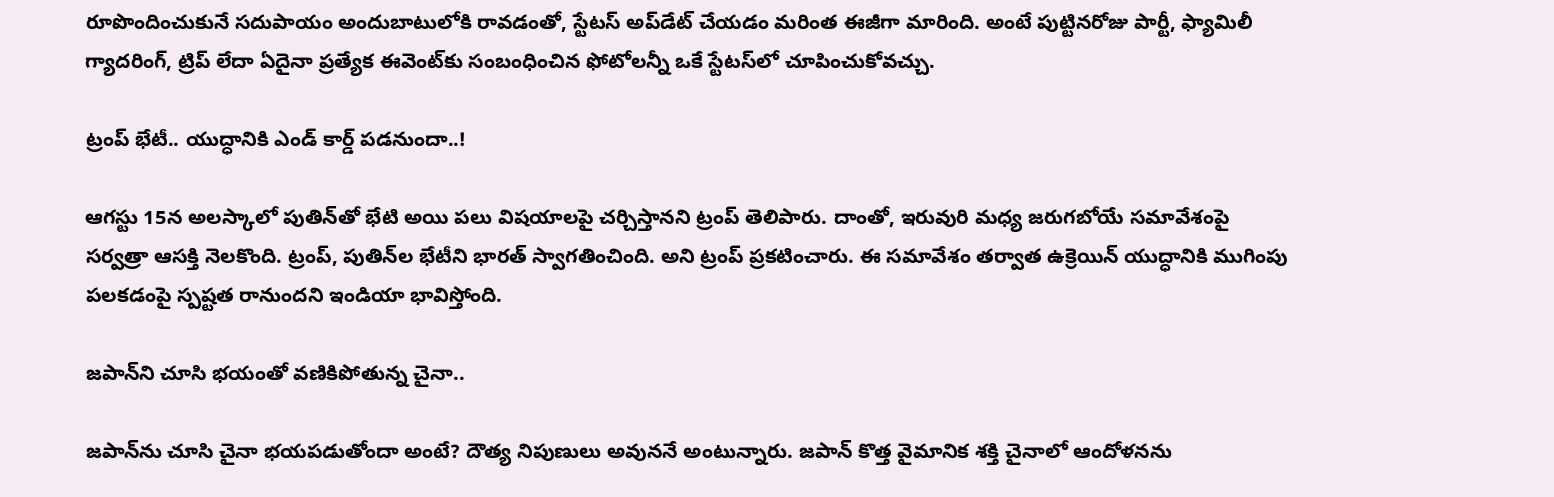రూపొందించుకునే సదుపాయం అందుబాటులోకి రావడంతో, స్టేటస్ అప్‌డేట్ చేయడం మరింత ఈజీగా మారింది. అంటే పుట్టినరోజు పార్టీ, ఫ్యామిలీ గ్యాదరింగ్, ట్రిప్ లేదా ఏదైనా ప్రత్యేక ఈవెంట్‌కు సంబంధించిన ఫోటోలన్నీ ఒకే స్టేటస్‌లో చూపించుకోవచ్చు.

ట్రంప్ భేటీ.. యుద్ధానికి ఎండ్ కార్డ్ పడనుందా..!

ఆగస్టు 15న అలస్కాలో పుతిన్‌తో భేటి అయి పలు విషయాలపై చర్చిస్తానని ట్రంప్ తెలిపారు. దాంతో, ఇరువురి మధ్య జరుగబోయే సమావేశంపై సర్వత్రా ఆసక్తి నెలకొంది. ట్రంప్, పుతిన్‌ల భేటీని భారత్ స్వాగతించింది. అని ట్రంప్ ప్రకటించారు. ఈ సమావేశం తర్వాత ఉక్రెయిన్ యుద్ధానికి ముగింపు పలకడంపై స్పష్టత రానుందని ఇండియా భావిస్తోంది.

జపాన్‌ని చూసి భయంతో వణికిపోతున్న చైనా..

జపాన్‌ను చూసి చైనా భయపడుతోందా అంటే? దౌత్య నిపుణులు అవుననే అంటున్నారు. జపాన్ కొత్త వైమానిక శక్తి చైనాలో ఆందోళనను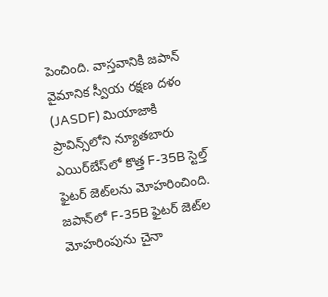పెంచింది. వాస్తవానికి జపాన్ వైమానిక స్వీయ రక్షణ దళం (JASDF) మియాజాకి ప్రావిన్స్‌లోని న్యూతబారు ఎయిర్‌బేస్‌లో కొత్త F-35B స్టెల్త్ ఫైటర్ జెట్‌లను మోహరించింది. జపాన్‌లో F-35B ఫైటర్ జెట్‌ల మోహరింపును చైనా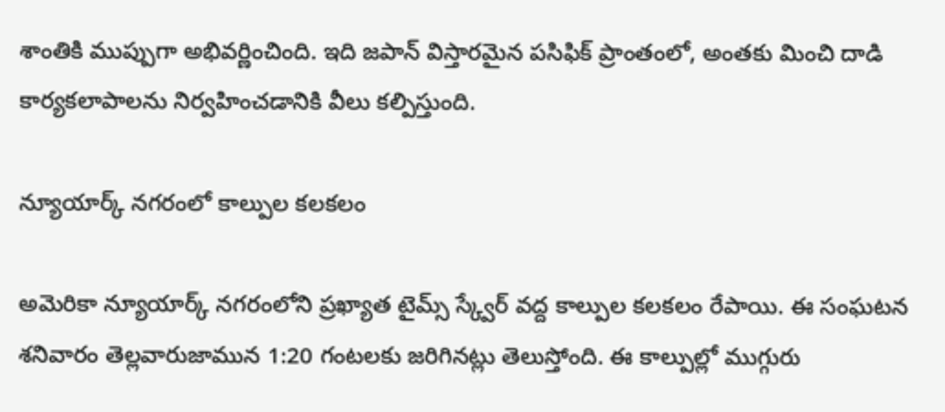శాంతికి ముప్పుగా అభివర్ణించింది. ఇది జపాన్ విస్తారమైన పసిఫిక్ ప్రాంతంలో, అంతకు మించి దాడి కార్యకలాపాలను నిర్వహించడానికి వీలు కల్పిస్తుంది.

న్యూయార్క్‌ నగరంలో కాల్పుల కలకలం

అమెరికా న్యూయార్క్‌ నగరంలోని ప్రఖ్యాత టైమ్స్‌ స్క్వేర్‌ వద్ద కాల్పుల కలకలం రేపాయి. ఈ సంఘటన శనివారం తెల్లవారుజామున 1:20 గంటలకు జరిగినట్లు తెలుస్తోంది. ఈ కాల్పుల్లో ముగ్గురు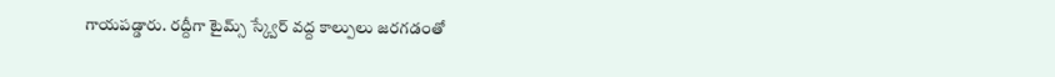గాయపడ్డారు. రద్దీగా టైమ్స్ స్క్వేర్ వద్ద కాల్పులు జరగడంతో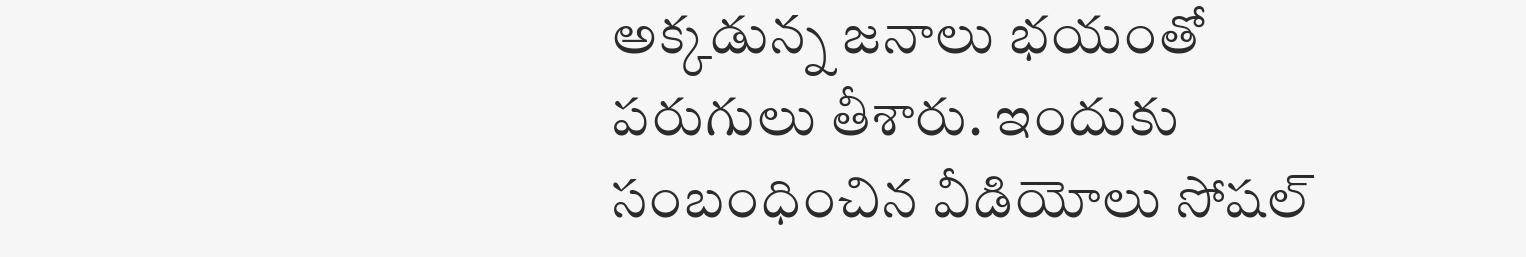అక్కడున్న జనాలు భయంతో పరుగులు తీశారు. ఇందుకు సంబంధించిన వీడియోలు సోషల్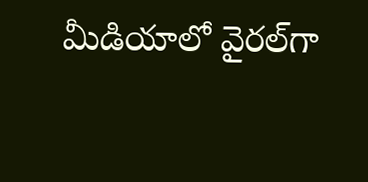మీడియాలో వైరల్‌గా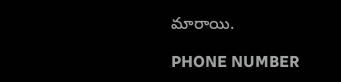మారాయి.

PHONE NUMBER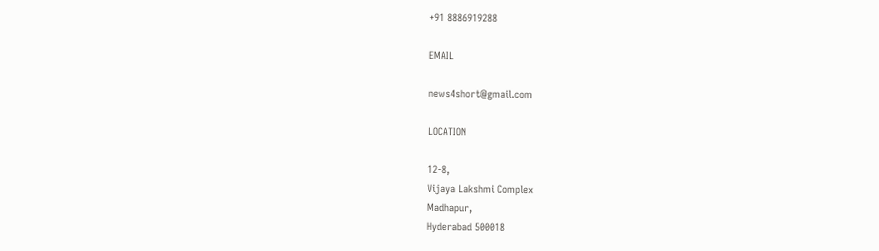+91 8886919288

EMAIL

news4short@gmail.com

LOCATION

12-8,
Vijaya Lakshmi Complex
Madhapur,
Hyderabad 500018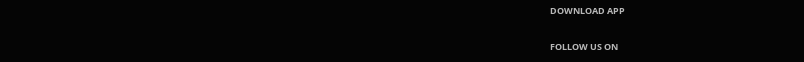DOWNLOAD APP

FOLLOW US ON